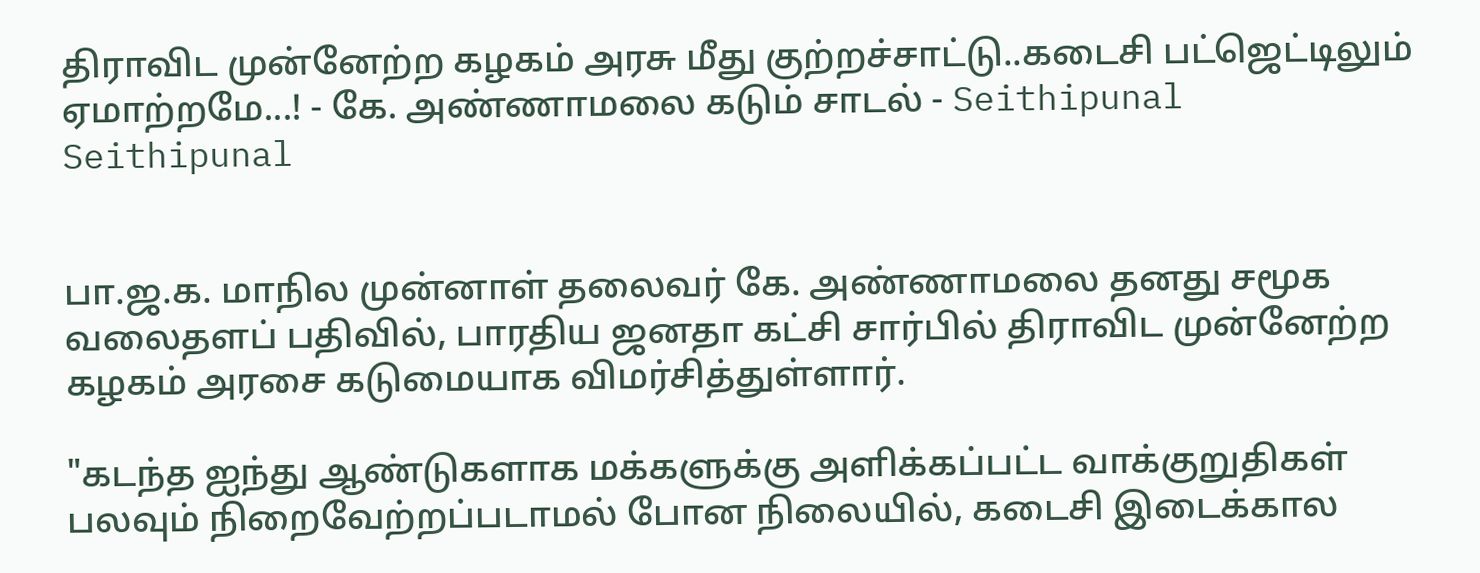திராவிட முன்னேற்ற கழகம் அரசு மீது குற்றச்சாட்டு..கடைசி பட்ஜெட்டிலும் ஏமாற்றமே...! - கே. அண்ணாமலை கடும் சாடல் - Seithipunal
Seithipunal


பா.ஜ.க. மாநில முன்னாள் தலைவர் கே. அண்ணாமலை தனது சமூக வலைதளப் பதிவில், பாரதிய ஜனதா கட்சி சார்பில் திராவிட முன்னேற்ற கழகம் அரசை கடுமையாக விமர்சித்துள்ளார்.

"கடந்த ஐந்து ஆண்டுகளாக மக்களுக்கு அளிக்கப்பட்ட வாக்குறுதிகள் பலவும் நிறைவேற்றப்படாமல் போன நிலையில், கடைசி இடைக்கால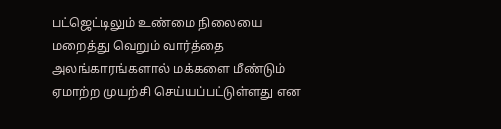பட்ஜெட்டிலும் உண்மை நிலையை மறைத்து வெறும் வார்த்தை அலங்காரங்களால் மக்களை மீண்டும் ஏமாற்ற முயற்சி செய்யப்பட்டுள்ளது என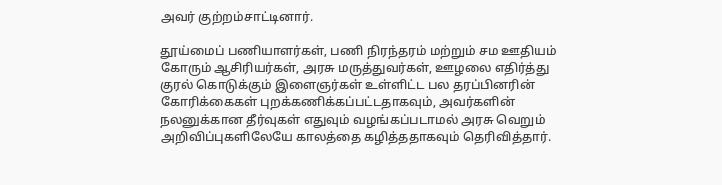அவர் குற்றம்சாட்டினார்.

தூய்மைப் பணியாளர்கள், பணி நிரந்தரம் மற்றும் சம ஊதியம் கோரும் ஆசிரியர்கள், அரசு மருத்துவர்கள், ஊழலை எதிர்த்து குரல் கொடுக்கும் இளைஞர்கள் உள்ளிட்ட பல தரப்பினரின் கோரிக்கைகள் புறக்கணிக்கப்பட்டதாகவும், அவர்களின் நலனுக்கான தீர்வுகள் எதுவும் வழங்கப்படாமல் அரசு வெறும் அறிவிப்புகளிலேயே காலத்தை கழித்ததாகவும் தெரிவித்தார்.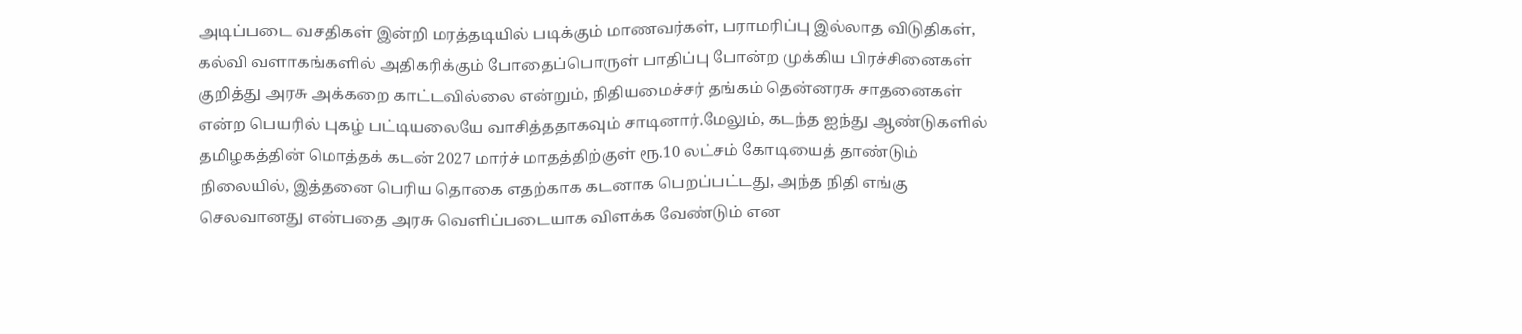அடிப்படை வசதிகள் இன்றி மரத்தடியில் படிக்கும் மாணவர்கள், பராமரிப்பு இல்லாத விடுதிகள், கல்வி வளாகங்களில் அதிகரிக்கும் போதைப்பொருள் பாதிப்பு போன்ற முக்கிய பிரச்சினைகள் குறித்து அரசு அக்கறை காட்டவில்லை என்றும், நிதியமைச்சர் தங்கம் தென்னரசு சாதனைகள் என்ற பெயரில் புகழ் பட்டியலையே வாசித்ததாகவும் சாடினார்.மேலும், கடந்த ஐந்து ஆண்டுகளில் தமிழகத்தின் மொத்தக் கடன் 2027 மார்ச் மாதத்திற்குள் ரூ.10 லட்சம் கோடியைத் தாண்டும் நிலையில், இத்தனை பெரிய தொகை எதற்காக கடனாக பெறப்பட்டது, அந்த நிதி எங்கு செலவானது என்பதை அரசு வெளிப்படையாக விளக்க வேண்டும் என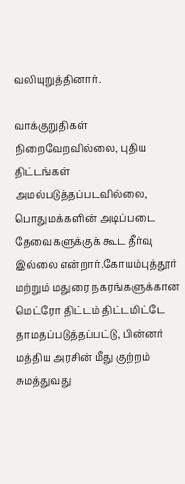வலியுறுத்தினார்.

வாக்குறுதிகள் நிறைவேறவில்லை, புதிய திட்டங்கள் அமல்படுத்தப்படவில்லை, பொதுமக்களின் அடிப்படை தேவைகளுக்குக் கூட தீர்வு இல்லை என்றார்.கோயம்புத்தூர் மற்றும் மதுரை நகரங்களுக்கான மெட்ரோ திட்டம் திட்டமிட்டே தாமதப்படுத்தப்பட்டு, பின்னர் மத்திய அரசின் மீது குற்றம் சுமத்துவது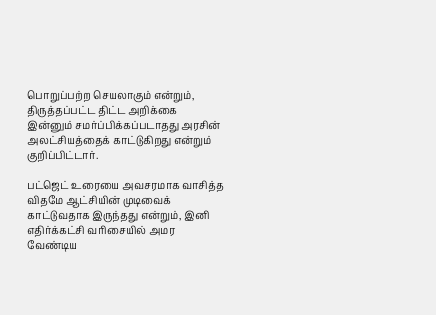பொறுப்பற்ற செயலாகும் என்றும், திருத்தப்பட்ட திட்ட அறிக்கை இன்னும் சமர்ப்பிக்கப்படாதது அரசின் அலட்சியத்தைக் காட்டுகிறது என்றும் குறிப்பிட்டார்.

பட்ஜெட் உரையை அவசரமாக வாசித்த விதமே ஆட்சியின் முடிவைக் காட்டுவதாக இருந்தது என்றும், இனி எதிர்க்கட்சி வரிசையில் அமர வேண்டிய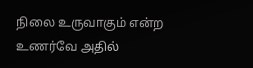நிலை உருவாகும் என்ற உணர்வே அதில்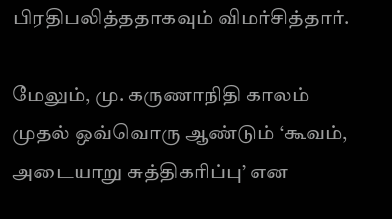பிரதிபலித்ததாகவும் விமர்சித்தார்.

மேலும், மு. கருணாநிதி காலம் முதல் ஒவ்வொரு ஆண்டும் ‘கூவம், அடையாறு சுத்திகரிப்பு’ என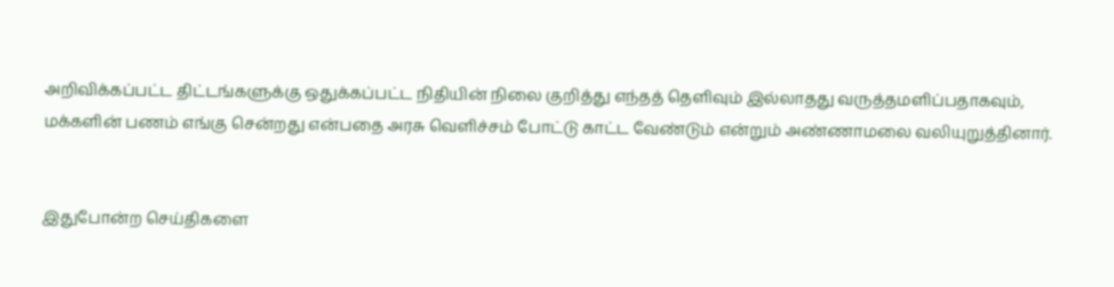அறிவிக்கப்பட்ட திட்டங்களுக்கு ஒதுக்கப்பட்ட நிதியின் நிலை குறித்து எந்தத் தெளிவும் இல்லாதது வருத்தமளிப்பதாகவும், மக்களின் பணம் எங்கு சென்றது என்பதை அரசு வெளிச்சம் போட்டு காட்ட வேண்டும் என்றும் அண்ணாமலை வலியுறுத்தினார்.


இதுபோன்ற செய்திகளை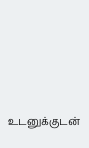உடனுக்குடன்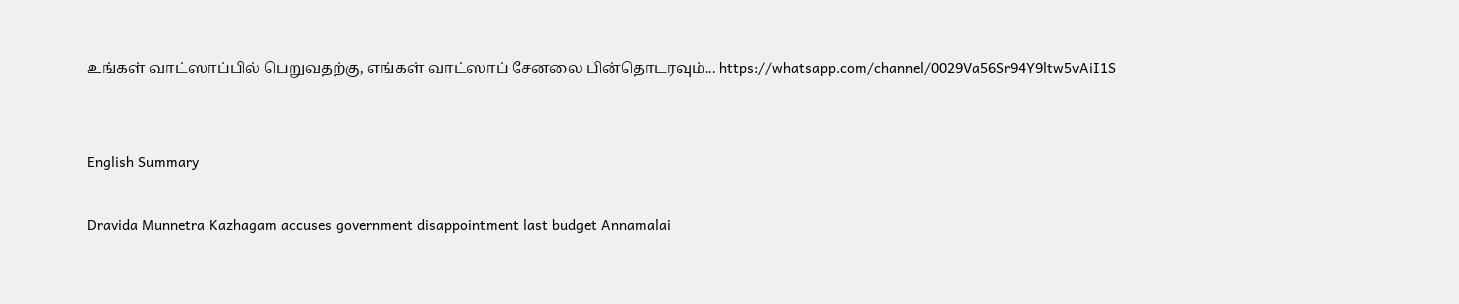உங்கள் வாட்ஸாப்பில் பெறுவதற்கு, எங்கள் வாட்ஸாப் சேனலை பின்தொடரவும்... https://whatsapp.com/channel/0029Va56Sr94Y9ltw5vAiI1S


English Summary

Dravida Munnetra Kazhagam accuses government disappointment last budget Annamalai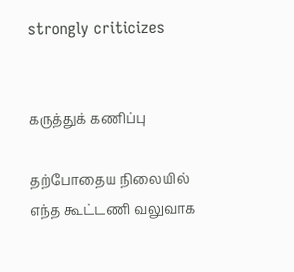strongly criticizes


கருத்துக் கணிப்பு

தற்போதைய நிலையில் எந்த கூட்டணி வலுவாக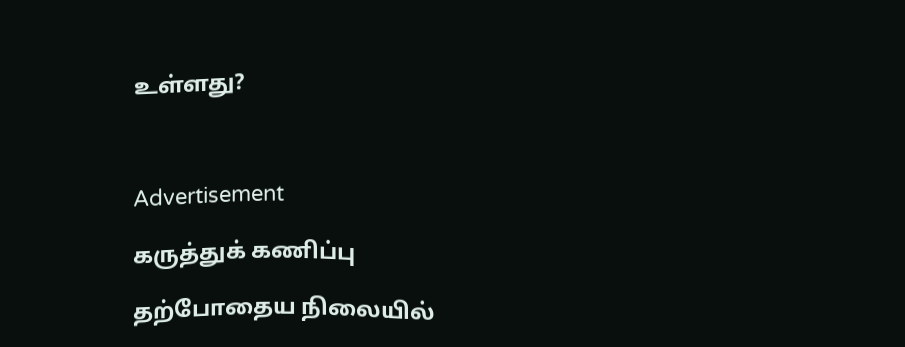உள்ளது?



Advertisement

கருத்துக் கணிப்பு

தற்போதைய நிலையில்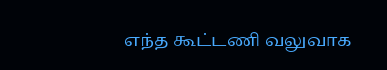எந்த கூட்டணி வலுவாக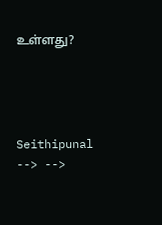உள்ளது?




Seithipunal
--> -->